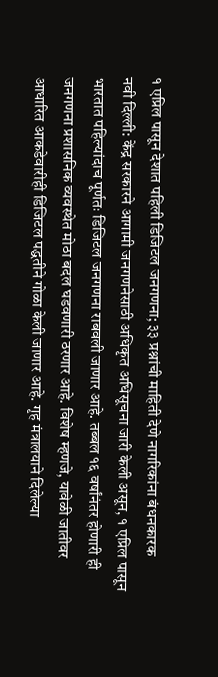१ एप्रिल पासून देशात पहिली डिजिटल जनगणना; ३३ प्रश्नांची माहिती देणे नागरिकांना बंधनकारक
नवी दिल्ली: केंद्र सरकारने आगामी जनगणनेसाठी अधिकृत अधिसूचना जारी केली असून, १ एप्रिल पासून भारतात पहिल्यांदाच पूर्णतः डिजिटल जनगणना राबवली जाणार आहे. तब्बल १६ वर्षांनंतर होणारी ही जनगणना प्रशासनिक व्यवस्थेत मोठा बदल घडवणारी ठरणार आहे. विशेष म्हणजे, यावेळी जातीवर आधारित आकडेवारीही डिजिटल पद्धतीने गोळा केली जाणार आहे. गृह मंत्रालयाने दिलेल्या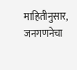माहितीनुसार, जनगणनेचा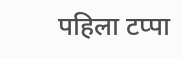पहिला टप्पा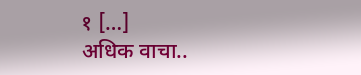१ […]
अधिक वाचा..